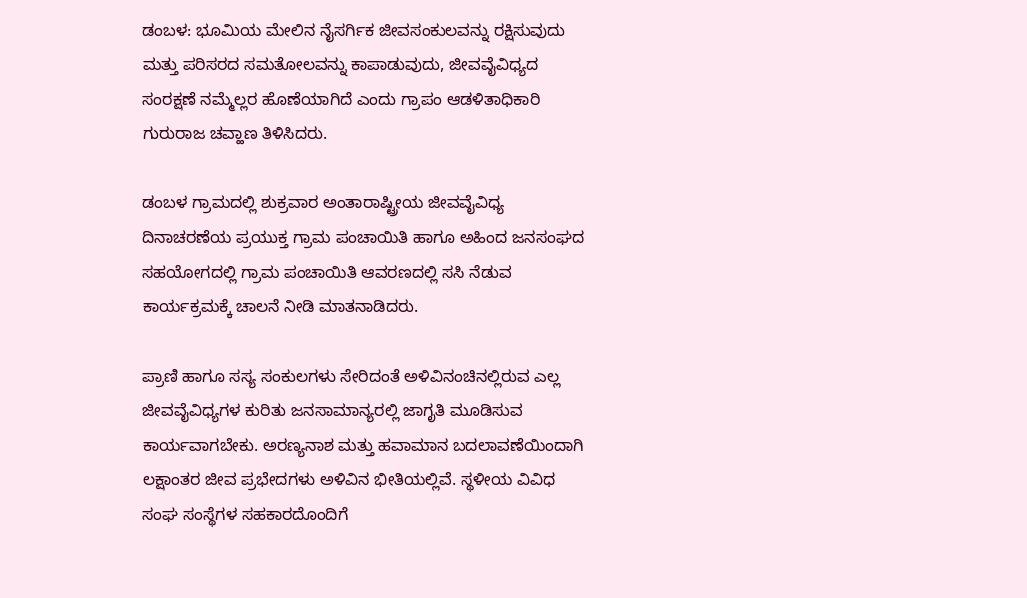ಡಂಬಳ: ಭೂಮಿಯ ಮೇಲಿನ ನೈಸರ್ಗಿಕ ಜೀವಸಂಕುಲವನ್ನು ರಕ್ಷಿಸುವುದು ಮತ್ತು ಪರಿಸರದ ಸಮತೋಲವನ್ನು ಕಾಪಾಡುವುದು, ಜೀವವೈವಿಧ್ಯದ ಸಂರಕ್ಷಣೆ ನಮ್ಮೆಲ್ಲರ ಹೊಣೆಯಾಗಿದೆ ಎಂದು ಗ್ರಾಪಂ ಆಡಳಿತಾಧಿಕಾರಿ ಗುರುರಾಜ ಚವ್ಹಾಣ ತಿಳಿಸಿದರು.

ಡಂಬಳ ಗ್ರಾಮದಲ್ಲಿ ಶುಕ್ರವಾರ ಅಂತಾರಾಷ್ಟ್ರೀಯ ಜೀವವೈವಿಧ್ಯ ದಿನಾಚರಣೆಯ ಪ್ರಯುಕ್ತ ಗ್ರಾಮ ಪಂಚಾಯಿತಿ ಹಾಗೂ ಅಹಿಂದ ಜನಸಂಘದ ಸಹಯೋಗದಲ್ಲಿ ಗ್ರಾಮ ಪಂಚಾಯಿತಿ ಆವರಣದಲ್ಲಿ ಸಸಿ ನೆಡುವ ಕಾರ್ಯಕ್ರಮಕ್ಕೆ ಚಾಲನೆ ನೀಡಿ ಮಾತನಾಡಿದರು.

ಪ್ರಾಣಿ ಹಾಗೂ ಸಸ್ಯ ಸಂಕುಲಗಳು ಸೇರಿದಂತೆ ಅಳಿವಿನಂಚಿನಲ್ಲಿರುವ ಎಲ್ಲ ಜೀವವೈವಿಧ್ಯಗಳ ಕುರಿತು ಜನಸಾಮಾನ್ಯರಲ್ಲಿ ಜಾಗೃತಿ ಮೂಡಿಸುವ ಕಾರ್ಯವಾಗಬೇಕು. ಅರಣ್ಯನಾಶ ಮತ್ತು ಹವಾಮಾನ ಬದಲಾವಣೆಯಿಂದಾಗಿ ಲಕ್ಷಾಂತರ ಜೀವ ಪ್ರಭೇದಗಳು ಅಳಿವಿನ ಭೀತಿಯಲ್ಲಿವೆ. ಸ್ಥಳೀಯ ವಿವಿಧ ಸಂಘ ಸಂಸ್ಥೆಗಳ ಸಹಕಾರದೊಂದಿಗೆ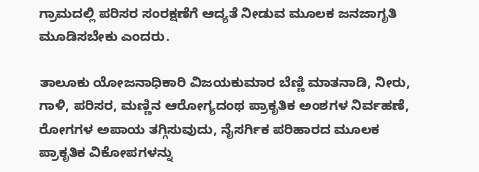ಗ್ರಾಮದಲ್ಲಿ ಪರಿಸರ ಸಂರಕ್ಷಣೆಗೆ ಆದ್ಯತೆ ನೀಡುವ ಮೂಲಕ ಜನಜಾಗೃತಿ ಮೂಡಿಸಬೇಕು ಎಂದರು.

ತಾಲೂಕು ಯೋಜನಾಧಿಕಾರಿ ವಿಜಯಕುಮಾರ ಬೆಣ್ಣಿ ಮಾತನಾಡಿ, ನೀರು, ಗಾಳಿ, ಪರಿಸರ, ಮಣ್ಣಿನ ಆರೋಗ್ಯದಂಥ ಪ್ರಾಕೃತಿಕ ಅಂಶಗಳ ನಿರ್ವಹಣೆ, ರೋಗಗಳ ಅಪಾಯ ತಗ್ಗಿಸುವುದು, ನೈಸರ್ಗಿಕ ಪರಿಹಾರದ ಮೂಲಕ ಪ್ರಾಕೃತಿಕ ವಿಕೋಪಗಳನ್ನು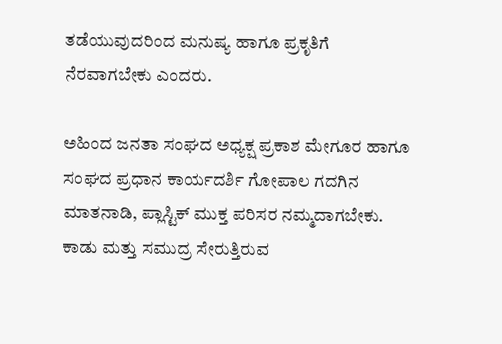ತಡೆಯುವುದರಿಂದ ಮನುಷ್ಯ ಹಾಗೂ ಪ್ರಕೃತಿಗೆ ನೆರವಾಗಬೇಕು ಎಂದರು.

ಅಹಿಂದ ಜನತಾ ಸಂಘದ ಅಧ್ಯಕ್ಷ ಪ್ರಕಾಶ ಮೇಗೂರ ಹಾಗೂ ಸಂಘದ ಪ್ರಧಾನ ಕಾರ್ಯದರ್ಶಿ ಗೋಪಾಲ ಗದಗಿನ ಮಾತನಾಡಿ, ಪ್ಲಾಸ್ಟಿಕ್ ಮುಕ್ತ ಪರಿಸರ ನಮ್ಮದಾಗಬೇಕು. ಕಾಡು ಮತ್ತು ಸಮುದ್ರ ಸೇರುತ್ತಿರುವ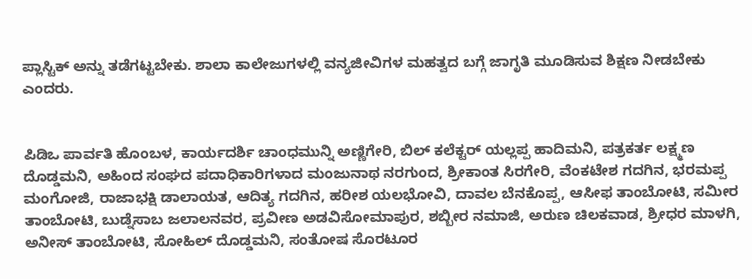ಪ್ಲಾಸ್ಟಿಕ್ ಅನ್ನು ತಡೆಗಟ್ಟಬೇಕು. ಶಾಲಾ ಕಾಲೇಜುಗಳಲ್ಲಿ ವನ್ಯಜೀವಿಗಳ ಮಹತ್ವದ ಬಗ್ಗೆ ಜಾಗೃತಿ ಮೂಡಿಸುವ ಶಿಕ್ಷಣ ನೀಡಬೇಕು ಎಂದರು.


ಪಿಡಿಒ ಪಾರ್ವತಿ ಹೊಂಬಳ, ಕಾರ್ಯದರ್ಶಿ ಚಾಂಧಮುನ್ನಿ ಅಣ್ಣಿಗೇರಿ, ಬಿಲ್‌ ಕಲೆಕ್ಟರ್ ಯಲ್ಲಪ್ಪ ಹಾದಿಮನಿ, ಪತ್ರಕರ್ತ ಲಕ್ಷ್ಮಣ ದೊಡ್ಡಮನಿ, ಅಹಿಂದ ಸಂಘದ ಪದಾಧಿಕಾರಿಗಳಾದ ಮಂಜುನಾಥ ನರಗುಂದ, ಶ್ರೀಕಾಂತ ಸಿರಗೇರಿ, ವೆಂಕಟೇಶ ಗದಗಿನ, ಭರಮಪ್ಪ ಮಂಗೋಜಿ, ರಾಜಾಭಕ್ಷಿ ಡಾಲಾಯತ, ಆದಿತ್ಯ ಗದಗಿನ, ಹರೀಶ ಯಲಭೋವಿ, ದಾವಲ ಬೆನಕೊಪ್ಪ, ಆಸೀಫ ತಾಂಬೋಟಿ, ಸಮೀರ ತಾಂಬೋಟಿ, ಬುಡ್ನೆಸಾಬ ಜಲಾಲನವರ, ಪ್ರವೀಣ ಅಡವಿಸೋಮಾಪುರ, ಶಬ್ಬೀರ ನಮಾಜಿ, ಅರುಣ ಚಿಲಕವಾಡ, ಶ್ರೀಧರ ಮಾಳಗಿ, ಅನೀಸ್ ತಾಂಬೋಟಿ, ಸೋಹಿಲ್ ದೊಡ್ಡಮನಿ, ಸಂತೋಷ ಸೊರಟೂರ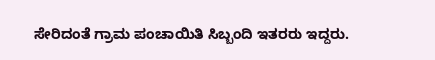ಸೇರಿದಂತೆ ಗ್ರಾಮ ಪಂಚಾಯಿತಿ ಸಿಬ್ಬಂದಿ ಇತರರು ಇದ್ದರು.